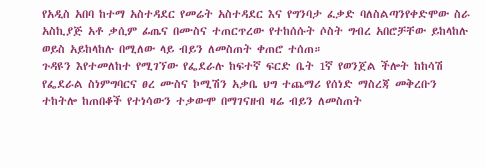የአዲስ አበባ ከተማ አስተዳደር የመሬት አስተዳደር እና የግንባታ ፈቃድ ባለስልጣንየቀድሞው ስራ አስኪያጅ አቶ ቃሲም ፊጤና በሙስና ተጠርጥረው የተከሰሱት ሶስት ግብረ አበሮቻቸው ይከላከሉ ወይስ አይከላከሉ በሚለው ላይ ብይን ለመስጠት ቀጠሮ ተሰጠ።
ጉዳዩን እየተመለከተ የሚገኘው የፌደራሉ ከፍተኛ ፍርድ ቤት 1ኛ የወንጀል ችሎት ከከሳሽ የፌደራል ስነምግባርና ፀረ ሙስና ኮሚሽን አቃቤ ህግ ተጨማሪ የሰነድ ማስረጃ መቅረቡን ተከትሎ ከጠበቆች የተነሳውን ተቃውሞ በማገናዘብ ዛሬ ብይን ለመስጠት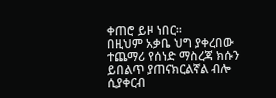ቀጠሮ ይዞ ነበር።
በዚህም አቃቤ ህግ ያቀረበው ተጨማሪ የሰነድ ማስረጃ ክሱን ይበልጥ ያጠናክርልኛል ብሎ ሲያቀርብ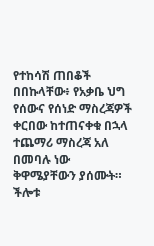የተከሳሽ ጠበቆች በበኩላቸው፥ የአቃቤ ህግ የሰውና የሰነድ ማስረጃዎች ቀርበው ከተጠናቀቁ በኋላ ተጨማሪ ማስረጃ አለ በመባሉ ነው ቅዋሜያቸውን ያሰሙት።
ችሎቱ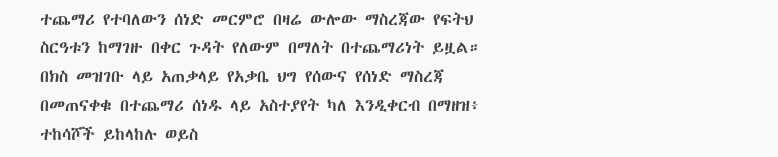ተጨማሪ የተባለውን ሰነድ መርምሮ በዛሬ ውሎው ማስረጃው የፍትህ ስርዓቱን ከማገዙ በቀር ጉዳት የለውም በማለት በተጨማሪነት ይዟል።
በክስ መዝገቡ ላይ አጠቃላይ የአቃቤ ህግ የሰውና የሰነድ ማስረጃ በመጠናቀቁ በተጨማሪ ሰነዱ ላይ አስተያየት ካለ እንዲቀርብ በማዘዝ፥ ተከሳሾች ይከላከሉ ወይስ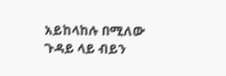አይከላከሉ በሚለው ጉዳይ ላይ ብይን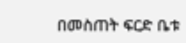በመስጠት ፍርድ ቤቱ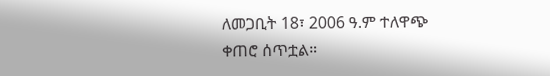ለመጋቢት 18፣ 2006 ዓ.ም ተለዋጭ ቀጠሮ ሰጥቷል።